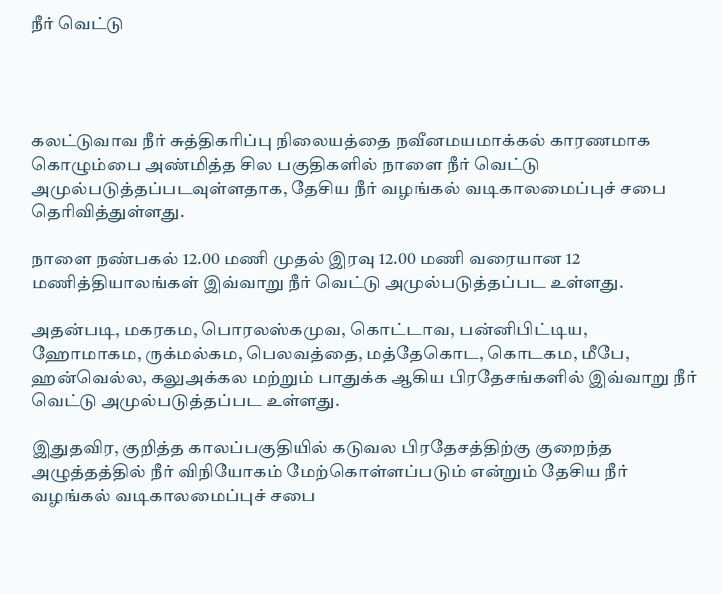நீர் வெட்டு




கலட்டுவாவ நீர் சுத்திகரிப்பு நிலையத்தை நவீனமயமாக்கல் காரணமாக கொழும்பை அண்மித்த சில பகுதிகளில் நாளை நீர் வெட்டு அமுல்படுத்தப்படவுள்ளதாக, தேசிய நீர் வழங்கல் வடிகாலமைப்புச் சபை தெரிவித்துள்ளது.

நாளை நண்பகல் 12.00 மணி முதல் இரவு 12.00 மணி வரையான 12 மணித்தியாலங்கள் இவ்வாறு நீர் வெட்டு அமுல்படுத்தப்பட உள்ளது.

அதன்படி, மகரகம, பொரலஸ்கமுவ, கொட்டாவ, பன்னிபிட்டிய, ஹோமாகம, ருக்மல்கம, பெலவத்தை, மத்தேகொட, கொடகம, மீபே, ஹன்வெல்ல, கலுஅக்கல மற்றும் பாதுக்க ஆகிய பிரதேசங்களில் இவ்வாறு நீர் வெட்டு அமுல்படுத்தப்பட உள்ளது.

இதுதவிர, குறித்த காலப்பகுதியில் கடுவல பிரதேசத்திற்கு குறைந்த அழுத்தத்தில் நீர் விநியோகம் மேற்கொள்ளப்படும் என்றும் தேசிய நீர் வழங்கல் வடிகாலமைப்புச் சபை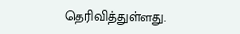தெரிவித்துள்ளது.